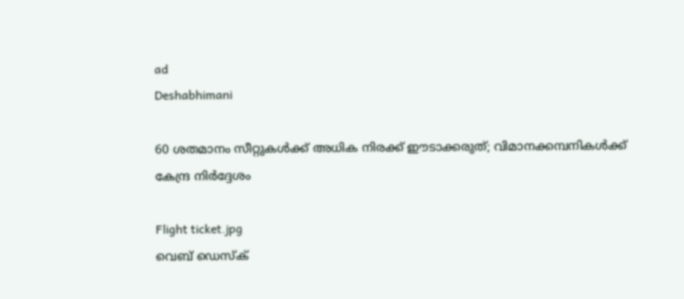ad
Deshabhimani

60 ശതമാനം സീറ്റുകൾക്ക് അധിക നിരക്ക് ഈടാക്കരുത്; വിമാനക്കമ്പനികൾക്ക് കേന്ദ്ര നിർദ്ദേശം

Flight ticket.jpg
വെബ് ഡെസ്ക്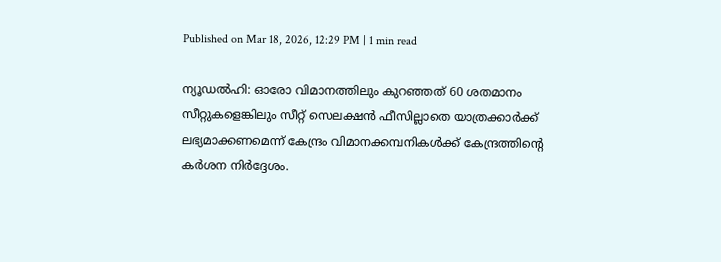Published on Mar 18, 2026, 12:29 PM | 1 min read

ന്യൂഡൽഹി: ഓരോ വിമാനത്തിലും കുറഞ്ഞത് 60 ശതമാനം സീറ്റുകളെങ്കിലും സീറ്റ് സെലക്ഷൻ ഫീസില്ലാതെ യാത്രക്കാർക്ക് ലഭ്യമാക്കണമെന്ന് കേന്ദ്രം വിമാനക്കമ്പനികൾക്ക് കേന്ദ്രത്തിന്റെ കർശന നിർദ്ദേശം.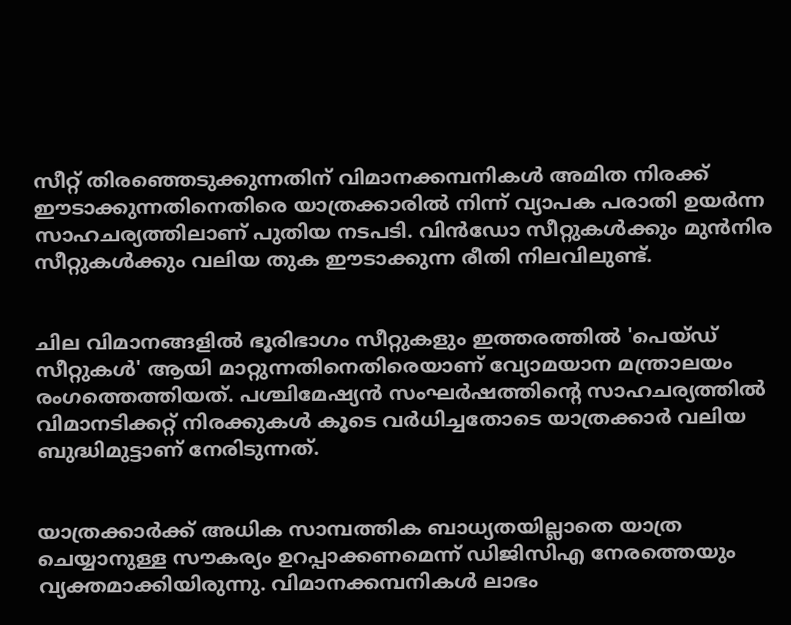സീറ്റ് തിരഞ്ഞെടുക്കുന്നതിന് വിമാനക്കമ്പനികൾ അമിത നിരക്ക് ഈടാക്കുന്നതിനെതിരെ യാത്രക്കാരിൽ നിന്ന് വ്യാപക പരാതി ഉയർന്ന സാഹചര്യത്തിലാണ് പുതിയ നടപടി. വിൻഡോ സീറ്റുകൾക്കും മുൻനിര സീറ്റുകൾക്കും വലിയ തുക ഈടാക്കുന്ന രീതി നിലവിലുണ്ട്.


ചില വിമാനങ്ങളിൽ ഭൂരിഭാഗം സീറ്റുകളും ഇത്തരത്തിൽ 'പെയ്ഡ് സീറ്റുകൾ' ആയി മാറ്റുന്നതിനെതിരെയാണ് വ്യോമയാന മന്ത്രാലയം രംഗത്തെത്തിയത്. പശ്ചിമേഷ്യൻ സംഘർഷത്തിന്റെ സാഹചര്യത്തിൽ വിമാനടിക്കറ്റ് നിരക്കുകൾ കൂടെ വർധിച്ചതോടെ യാത്രക്കാർ വലിയ ബുദ്ധിമുട്ടാണ് നേരിടുന്നത്.


യാത്രക്കാർക്ക് അധിക സാമ്പത്തിക ബാധ്യതയില്ലാതെ യാത്ര ചെയ്യാനുള്ള സൗകര്യം ഉറപ്പാക്കണമെന്ന് ഡിജിസിഎ നേരത്തെയും വ്യക്തമാക്കിയിരുന്നു. വിമാനക്കമ്പനികൾ ലാഭം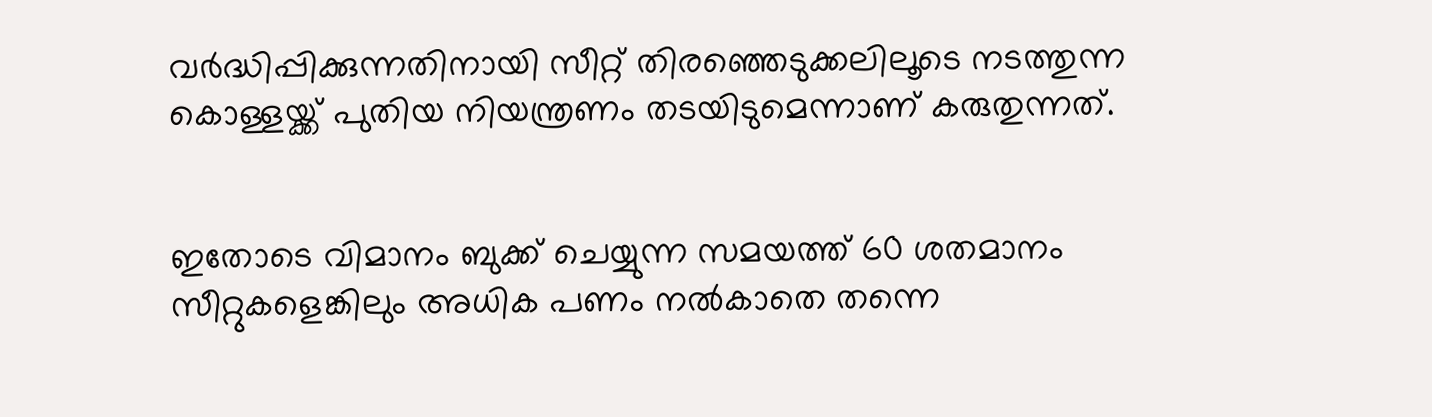വർദ്ധിപ്പിക്കുന്നതിനായി സീറ്റ് തിരഞ്ഞെടുക്കലിലൂടെ നടത്തുന്ന കൊള്ളയ്ക്ക് പുതിയ നിയന്ത്രണം തടയിടുമെന്നാണ് കരുതുന്നത്.


ഇതോടെ വിമാനം ബുക്ക് ചെയ്യുന്ന സമയത്ത് 60 ശതമാനം സീറ്റുകളെങ്കിലും അധിക പണം നൽകാതെ തന്നെ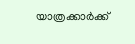യാത്രക്കാർക്ക്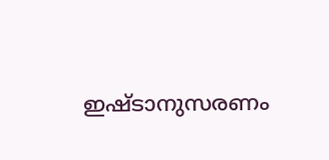ഇഷ്ടാനുസരണം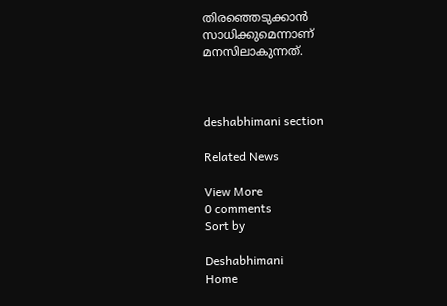തിരഞ്ഞെടുക്കാൻ സാധിക്കുമെന്നാണ് മനസിലാകുന്നത്.



deshabhimani section

Related News

View More
0 comments
Sort by

Deshabhimani
Home